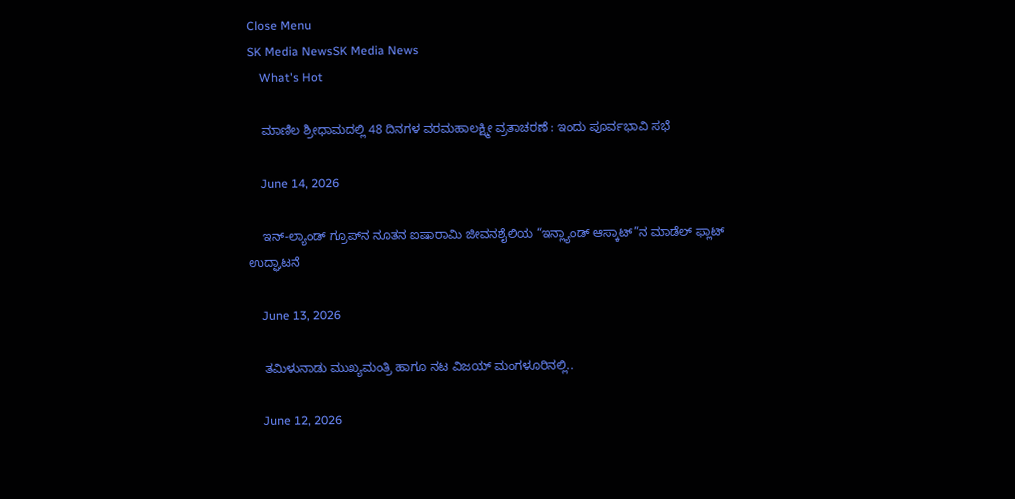Close Menu
SK Media NewsSK Media News
    What's Hot

    ಮಾಣಿಲ ಶ್ರೀಧಾಮದಲ್ಲಿ 48 ದಿನಗಳ ವರಮಹಾಲಕ್ಷ್ಮೀ ವ್ರತಾಚರಣೆ : ಇಂದು ಪೂರ್ವಭಾವಿ ಸಭೆ

    June 14, 2026

    ಇನ್-ಲ್ಯಾಂಡ್ ಗ್ರೂಪ್‌ನ ನೂತನ ಐಷಾರಾಮಿ ಜೀವನಶೈಲಿಯ “ಇನ್ಲ್ಯಾಂಡ್ ಆಸ್ಕಾಟ್”ನ ಮಾಡೆಲ್ ಫ್ಲಾಟ್ ಉದ್ಘಾಟನೆ

    June 13, 2026

    ತಮಿಳುನಾಡು ಮುಖ್ಯಮಂತ್ರಿ ಹಾಗೂ ನಟ ವಿಜಯ್ ಮಂಗಳೂರಿನಲ್ಲಿ..

    June 12, 2026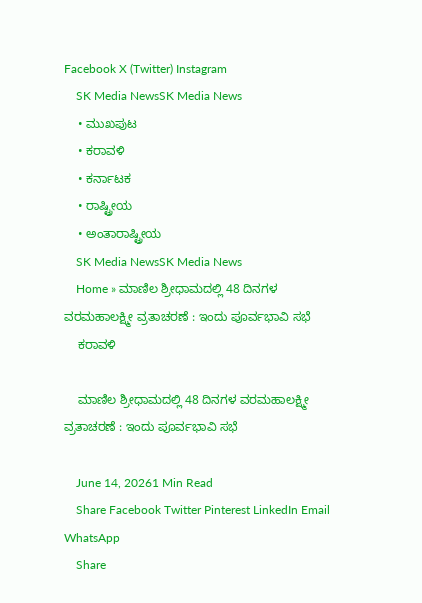Facebook X (Twitter) Instagram
    SK Media NewsSK Media News
    • ಮುಖಪುಟ
    • ಕರಾವಳಿ
    • ಕರ್ನಾಟಕ
    • ರಾಷ್ಟ್ರೀಯ
    • ಅಂತಾರಾಷ್ಟ್ರೀಯ
    SK Media NewsSK Media News
    Home » ಮಾಣಿಲ ಶ್ರೀಧಾಮದಲ್ಲಿ 48 ದಿನಗಳ ವರಮಹಾಲಕ್ಷ್ಮೀ ವ್ರತಾಚರಣೆ : ಇಂದು ಪೂರ್ವಭಾವಿ ಸಭೆ
    ಕರಾವಳಿ

    ಮಾಣಿಲ ಶ್ರೀಧಾಮದಲ್ಲಿ 48 ದಿನಗಳ ವರಮಹಾಲಕ್ಷ್ಮೀ ವ್ರತಾಚರಣೆ : ಇಂದು ಪೂರ್ವಭಾವಿ ಸಭೆ

    June 14, 20261 Min Read
    Share Facebook Twitter Pinterest LinkedIn Email WhatsApp
    Share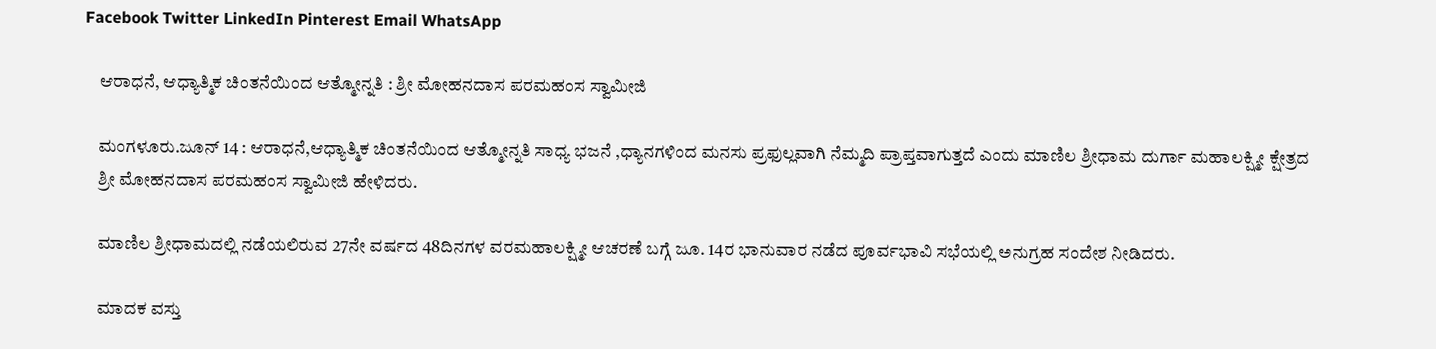Facebook Twitter LinkedIn Pinterest Email WhatsApp

    ಆರಾಧನೆ, ಆಧ್ಯಾತ್ಮಿಕ ಚಿಂತನೆಯಿಂದ ಆತ್ಮೋನ್ನತಿ : ಶ್ರೀ ಮೋಹನದಾಸ ಪರಮಹಂಸ ಸ್ವಾಮೀಜಿ

    ಮಂಗಳೂರು.ಜೂನ್ 14 : ಆರಾಧನೆ,ಆಧ್ಯಾತ್ಮಿಕ ಚಿಂತನೆಯಿಂದ ಆತ್ಮೋನ್ನತಿ ಸಾಧ್ಯ ಭಜನೆ ,ಧ್ಯಾನಗಳಿಂದ ಮನಸು ಪ್ರಫುಲ್ಲವಾಗಿ ನೆಮ್ಮದಿ ಪ್ರಾಪ್ತವಾಗುತ್ತದೆ ಎಂದು ಮಾಣಿಲ ಶ್ರೀಧಾಮ ದುರ್ಗಾ ಮಹಾಲಕ್ಷ್ಮೀ ಕ್ಷೇತ್ರದ
    ಶ್ರೀ ಮೋಹನದಾಸ ಪರಮಹಂಸ ಸ್ವಾಮೀಜಿ ಹೇಳಿದರು.

    ಮಾಣಿಲ ಶ್ರೀಧಾಮದಲ್ಲಿ ನಡೆಯಲಿರುವ 27ನೇ ವರ್ಷದ 48ದಿನಗಳ ವರಮಹಾಲಕ್ಷ್ಮೀ ಆಚರಣೆ ಬಗ್ಗೆ ಜೂ. 14ರ ಭಾನುವಾರ ನಡೆದ ಪೂರ್ವಭಾವಿ ಸಭೆಯಲ್ಲಿ ಅನುಗ್ರಹ ಸಂದೇಶ ನೀಡಿದರು.

    ಮಾದಕ ವಸ್ತು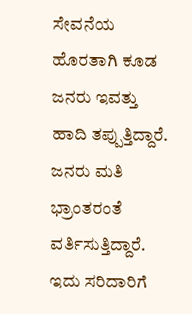ಸೇವನೆಯ ಹೊರತಾಗಿ ಕೂಡ ಜನರು ಇವತ್ತು ಹಾದಿ ತಪ್ಪುತ್ತಿದ್ದಾರೆ. ಜನರು ಮತಿ ಭ್ರಾಂತರಂತೆ ವರ್ತಿಸುತ್ತಿದ್ದಾರೆ. ಇದು ಸರಿದಾರಿಗೆ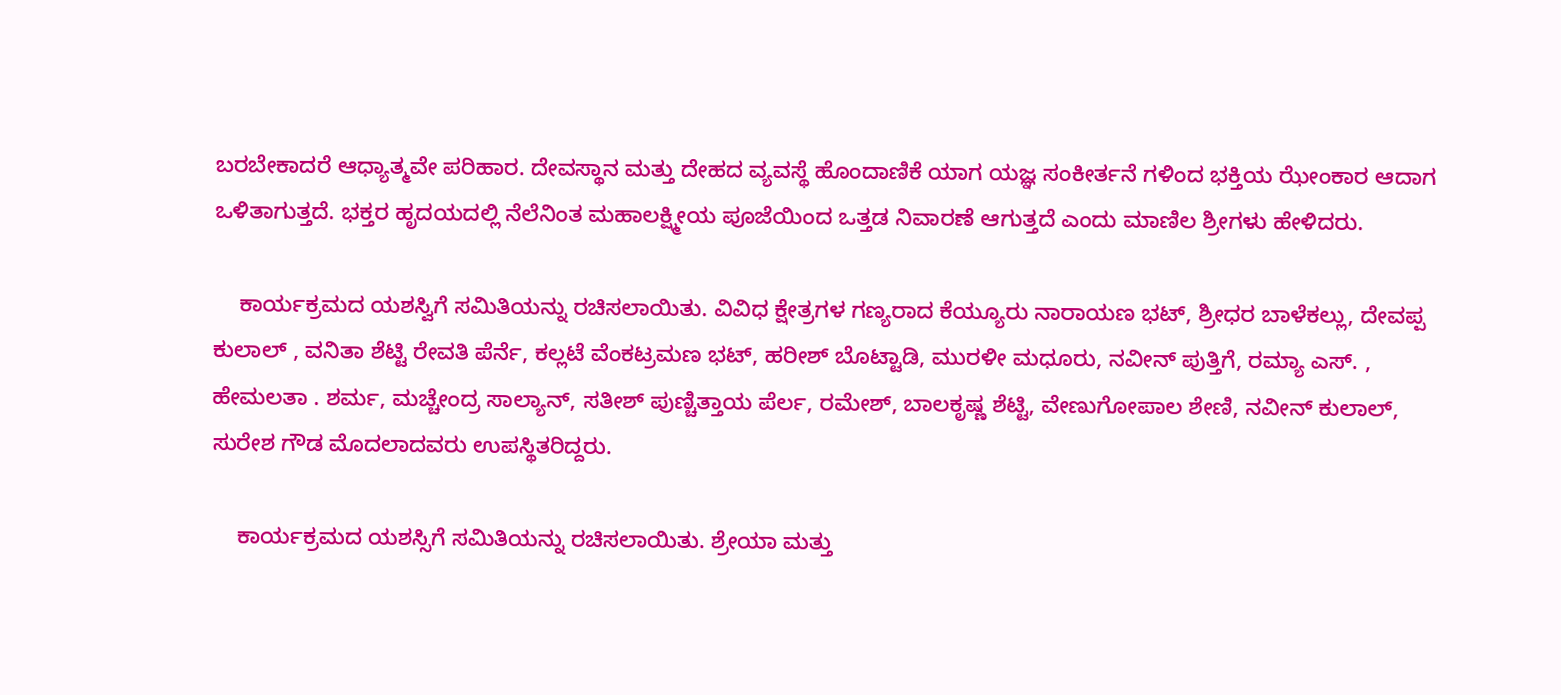ಬರಬೇಕಾದರೆ ಆಧ್ಯಾತ್ಮವೇ ಪರಿಹಾರ. ದೇವಸ್ಥಾನ ಮತ್ತು ದೇಹದ ವ್ಯವಸ್ಥೆ ಹೊಂದಾಣಿಕೆ ಯಾಗ ಯಜ್ಞ ಸಂಕೀರ್ತನೆ ಗಳಿಂದ ಭಕ್ತಿಯ ಝೇಂಕಾರ ಆದಾಗ ಒಳಿತಾಗುತ್ತದೆ. ಭಕ್ತರ ಹೃದಯದಲ್ಲಿ ನೆಲೆನಿಂತ ಮಹಾಲಕ್ಷ್ಮೀಯ ಪೂಜೆಯಿಂದ ಒತ್ತಡ ನಿವಾರಣೆ ಆಗುತ್ತದೆ ಎಂದು ಮಾಣಿಲ ಶ್ರೀಗಳು ಹೇಳಿದರು.

    ಕಾರ್ಯಕ್ರಮದ ಯಶಸ್ವಿಗೆ ಸಮಿತಿಯನ್ನು ರಚಿಸಲಾಯಿತು. ವಿವಿಧ ಕ್ಷೇತ್ರಗಳ ಗಣ್ಯರಾದ ಕೆಯ್ಯೂರು ನಾರಾಯಣ ಭಟ್, ಶ್ರೀಧರ ಬಾಳೆಕಲ್ಲು, ದೇವಪ್ಪ ಕುಲಾಲ್ , ವನಿತಾ ಶೆಟ್ಟಿ ರೇವತಿ ಪೆರ್ನೆ, ಕಲ್ಲಟೆ ವೆಂಕಟ್ರಮಣ ಭಟ್, ಹರೀಶ್ ಬೊಟ್ಟಾಡಿ, ಮುರಳೀ ಮಧೂರು, ನವೀನ್ ಪುತ್ತಿಗೆ, ರಮ್ಯಾ ಎಸ್. , ಹೇಮಲತಾ . ಶರ್ಮ, ಮಚ್ಚೇಂದ್ರ ಸಾಲ್ಯಾನ್, ಸತೀಶ್ ಪುಣ್ಚಿತ್ತಾಯ ಪೆರ್ಲ, ರಮೇಶ್, ಬಾಲಕೃಷ್ಣ ಶೆಟ್ಟಿ, ವೇಣುಗೋಪಾಲ ಶೇಣಿ, ನವೀನ್ ಕುಲಾಲ್, ಸುರೇಶ ಗೌಡ ಮೊದಲಾದವರು ಉಪಸ್ಥಿತರಿದ್ದರು.

    ಕಾರ್ಯಕ್ರಮದ ಯಶಸ್ಸಿಗೆ ಸಮಿತಿಯನ್ನು ರಚಿಸಲಾಯಿತು. ಶ್ರೇಯಾ ಮತ್ತು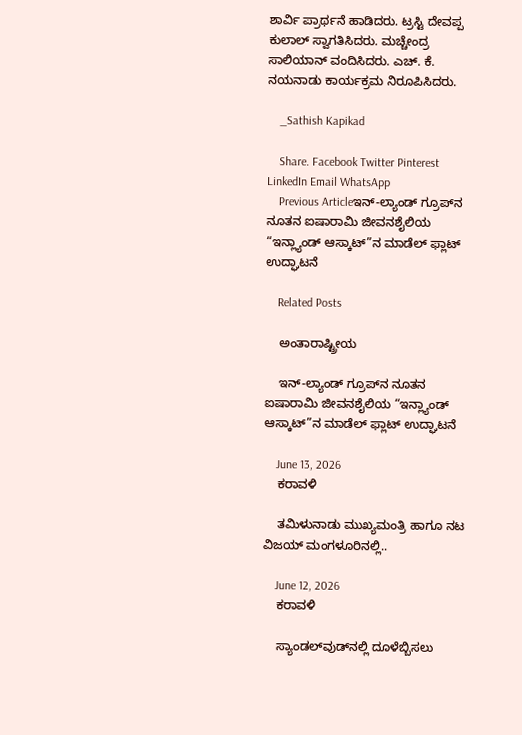ಶಾರ್ವಿ ಪ್ರಾರ್ಥನೆ ಹಾಡಿದರು. ಟ್ರಸ್ಟಿ ದೇವಪ್ಪ ಕುಲಾಲ್ ಸ್ವಾಗತಿಸಿದರು. ಮಚ್ಚೇಂದ್ರ ಸಾಲಿಯಾನ್ ವಂದಿಸಿದರು. ಎಚ್. ಕೆ. ನಯನಾಡು ಕಾರ್ಯಕ್ರಮ ನಿರೂಪಿಸಿದರು.

    _Sathish Kapikad

    Share. Facebook Twitter Pinterest LinkedIn Email WhatsApp
    Previous Articleಇನ್-ಲ್ಯಾಂಡ್ ಗ್ರೂಪ್‌ನ ನೂತನ ಐಷಾರಾಮಿ ಜೀವನಶೈಲಿಯ “ಇನ್ಲ್ಯಾಂಡ್ ಆಸ್ಕಾಟ್”ನ ಮಾಡೆಲ್ ಫ್ಲಾಟ್ ಉದ್ಘಾಟನೆ

    Related Posts

    ಅಂತಾರಾಷ್ಟ್ರೀಯ

    ಇನ್-ಲ್ಯಾಂಡ್ ಗ್ರೂಪ್‌ನ ನೂತನ ಐಷಾರಾಮಿ ಜೀವನಶೈಲಿಯ “ಇನ್ಲ್ಯಾಂಡ್ ಆಸ್ಕಾಟ್”ನ ಮಾಡೆಲ್ ಫ್ಲಾಟ್ ಉದ್ಘಾಟನೆ

    June 13, 2026
    ಕರಾವಳಿ

    ತಮಿಳುನಾಡು ಮುಖ್ಯಮಂತ್ರಿ ಹಾಗೂ ನಟ ವಿಜಯ್ ಮಂಗಳೂರಿನಲ್ಲಿ..

    June 12, 2026
    ಕರಾವಳಿ

    ಸ್ಯಾಂಡಲ್‌ವುಡ್‌ನಲ್ಲಿ ದೂಳೆಬ್ಬಿಸಲು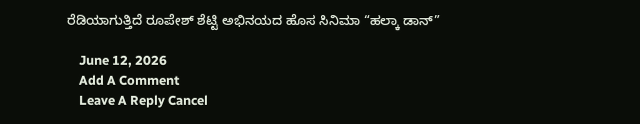ರೆಡಿಯಾಗುತ್ತಿದೆ ರೂಪೇಶ್ ಶೆಟ್ಟಿ ಅಭಿನಯದ ಹೊಸ ಸಿನಿಮಾ “ಹಲ್ಕಾ ಡಾನ್‌”

    June 12, 2026
    Add A Comment
    Leave A Reply Cancel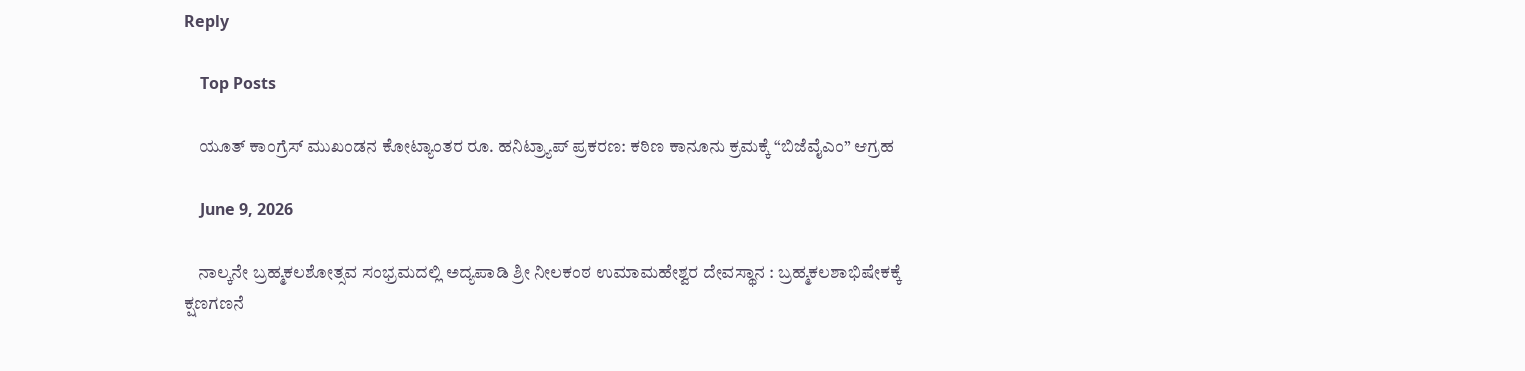Reply

    Top Posts

    ಯೂತ್ ಕಾಂಗ್ರೆಸ್ ಮುಖಂಡನ ಕೋಟ್ಯಾಂತರ ರೂ. ಹನಿಟ್ರ್ಯಾಪ್ ಪ್ರಕರಣ: ಕಠಿಣ ಕಾನೂನು ಕ್ರಮಕ್ಕೆ “ಬಿಜೆವೈಎಂ” ಆಗ್ರಹ

    June 9, 2026

    ನಾಲ್ಕನೇ ಬ್ರಹ್ಮಕಲಶೋತ್ಸವ ಸಂಭ್ರಮದಲ್ಲಿ ಅದ್ಯಪಾಡಿ ಶ್ರೀ ನೀಲಕಂಠ ಉಮಾಮಹೇಶ್ವರ ದೇವಸ್ಥಾನ : ಬ್ರಹ್ಮಕಲಶಾಭಿಷೇಕಕ್ಕೆ ಕ್ಷಣಗಣನೆ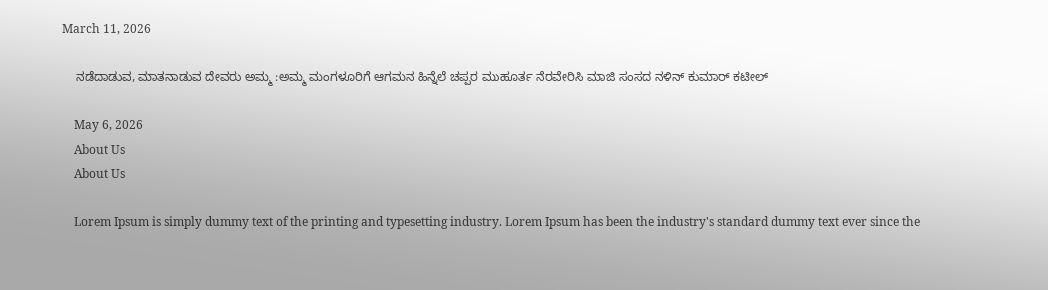March 11, 2026

    ನಡೆದಾಡುವ, ಮಾತನಾಡುವ ದೇವರು ಅಮ್ಮ :ಅಮ್ಮ ಮಂಗಳೂರಿಗೆ ಆಗಮನ ಹಿನ್ನೆಲೆ ಚಪ್ಪರ ಮುಹೂರ್ತ ನೆರವೇರಿಸಿ ಮಾಜಿ ಸಂಸದ ನಳಿನ್ ಕುಮಾರ್ ಕಟೀಲ್

    May 6, 2026
    About Us
    About Us

    Lorem Ipsum is simply dummy text of the printing and typesetting industry. Lorem Ipsum has been the industry's standard dummy text ever since the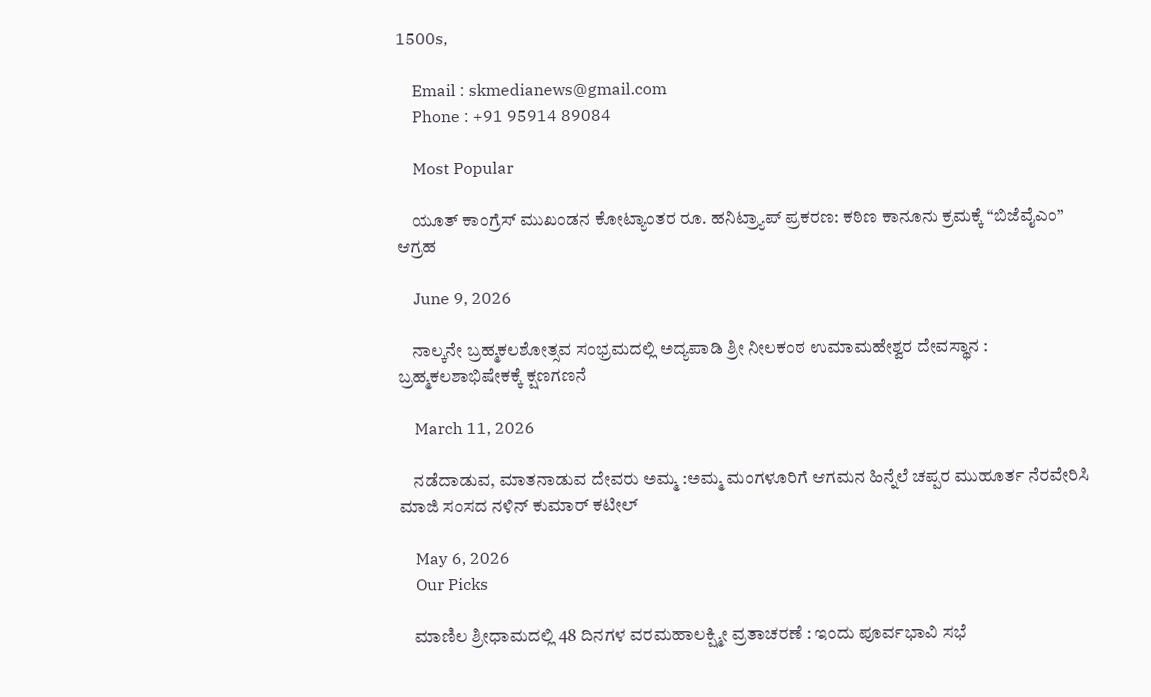1500s,

    Email : skmedianews@gmail.com
    Phone : +91 95914 89084

    Most Popular

    ಯೂತ್ ಕಾಂಗ್ರೆಸ್ ಮುಖಂಡನ ಕೋಟ್ಯಾಂತರ ರೂ. ಹನಿಟ್ರ್ಯಾಪ್ ಪ್ರಕರಣ: ಕಠಿಣ ಕಾನೂನು ಕ್ರಮಕ್ಕೆ “ಬಿಜೆವೈಎಂ” ಆಗ್ರಹ

    June 9, 2026

    ನಾಲ್ಕನೇ ಬ್ರಹ್ಮಕಲಶೋತ್ಸವ ಸಂಭ್ರಮದಲ್ಲಿ ಅದ್ಯಪಾಡಿ ಶ್ರೀ ನೀಲಕಂಠ ಉಮಾಮಹೇಶ್ವರ ದೇವಸ್ಥಾನ : ಬ್ರಹ್ಮಕಲಶಾಭಿಷೇಕಕ್ಕೆ ಕ್ಷಣಗಣನೆ

    March 11, 2026

    ನಡೆದಾಡುವ, ಮಾತನಾಡುವ ದೇವರು ಅಮ್ಮ :ಅಮ್ಮ ಮಂಗಳೂರಿಗೆ ಆಗಮನ ಹಿನ್ನೆಲೆ ಚಪ್ಪರ ಮುಹೂರ್ತ ನೆರವೇರಿಸಿ ಮಾಜಿ ಸಂಸದ ನಳಿನ್ ಕುಮಾರ್ ಕಟೀಲ್

    May 6, 2026
    Our Picks

    ಮಾಣಿಲ ಶ್ರೀಧಾಮದಲ್ಲಿ 48 ದಿನಗಳ ವರಮಹಾಲಕ್ಷ್ಮೀ ವ್ರತಾಚರಣೆ : ಇಂದು ಪೂರ್ವಭಾವಿ ಸಭೆ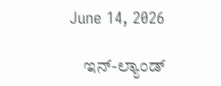June 14, 2026

    ಇನ್-ಲ್ಯಾಂಡ್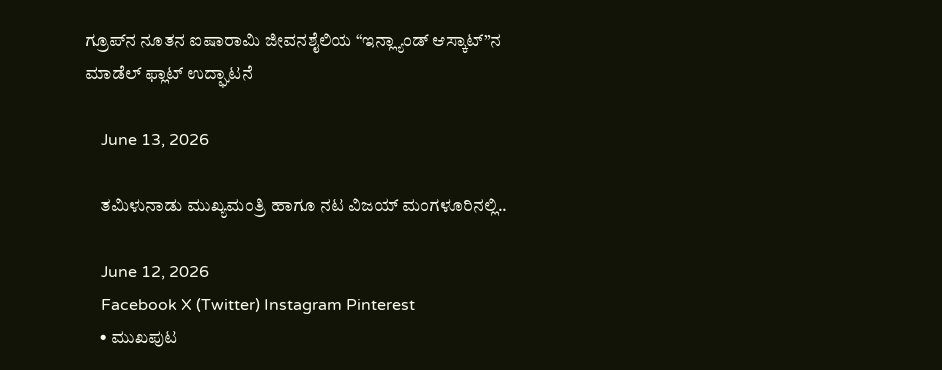ಗ್ರೂಪ್‌ನ ನೂತನ ಐಷಾರಾಮಿ ಜೀವನಶೈಲಿಯ “ಇನ್ಲ್ಯಾಂಡ್ ಆಸ್ಕಾಟ್”ನ ಮಾಡೆಲ್ ಫ್ಲಾಟ್ ಉದ್ಘಾಟನೆ

    June 13, 2026

    ತಮಿಳುನಾಡು ಮುಖ್ಯಮಂತ್ರಿ ಹಾಗೂ ನಟ ವಿಜಯ್ ಮಂಗಳೂರಿನಲ್ಲಿ..

    June 12, 2026
    Facebook X (Twitter) Instagram Pinterest
    • ಮುಖಪುಟ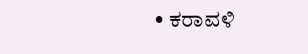• ಕರಾವಳಿ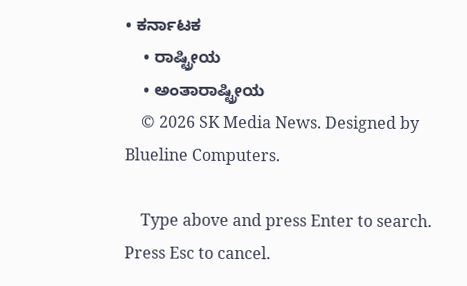• ಕರ್ನಾಟಕ
    • ರಾಷ್ಟ್ರೀಯ
    • ಅಂತಾರಾಷ್ಟ್ರೀಯ
    © 2026 SK Media News. Designed by Blueline Computers.

    Type above and press Enter to search. Press Esc to cancel.